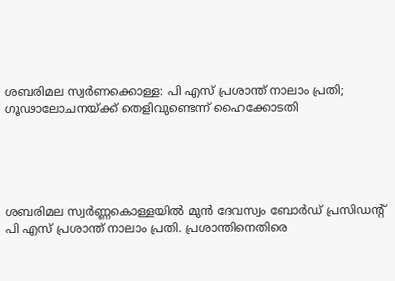ശബരിമല സ്വർണക്കൊള്ള: പി എസ് പ്രശാന്ത് നാലാം പ്രതി; ഗൂഢാലോചനയ്ക്ക് തെളിവുണ്ടെന്ന് ഹൈക്കോടതി





ശബരിമല സ്വർണ്ണകൊള്ളയിൽ മുൻ ദേവസ്വം ബോർഡ് പ്രസിഡന്റ് പി എസ് പ്രശാന്ത് നാലാം പ്രതി. പ്രശാന്തിനെതിരെ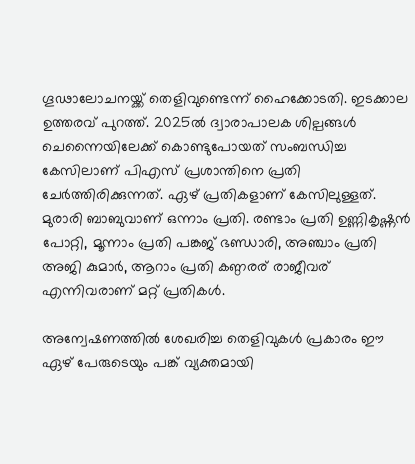ഗൂഢാലോചനയ്ക്ക് തെളിവുണ്ടെന്ന് ഹൈക്കോടതി. ഇടക്കാല ഉത്തരവ് പുറത്ത്. 2025ൽ ദ്വാരാപാലക ശില്പങ്ങൾ‌ ചെന്നൈയിലേക്ക് കൊണ്ടുപോയത് സംബന്ധിച്ച കേസിലാണ് പിഎസ് പ്രശാന്തിനെ പ്രതി ചേർത്തിരിക്കുന്നത്. ഏഴ് പ്രതികളാണ് കേസിലുള്ളത്. മുരാരി ബാബുവാണ് ഒന്നാം പ്രതി. രണ്ടാം പ്രതി ഉണ്ണികൃഷ്ണൻ പോറ്റി, മൂന്നാം പ്രതി പങ്കജ് ഭണ്ഡാരി, അഞ്ചാം പ്രതി അജി കുമാർ, ആറാം പ്രതി കണ്ഠരര് രാജീവര് എന്നിവരാണ് മറ്റ് പ്രതികൾ.

അന്വേഷണത്തിൽ ശേഖരിച്ച തെളിവുകൾ പ്രകാരം ഈ ഏഴ് പേരുടെയും പങ്ക് വ്യക്തമായി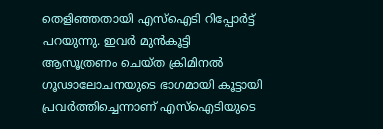തെളിഞ്ഞതായി എസ്ഐടി റിപ്പോർട്ട് പറയുന്നു. ഇവർ മുൻകൂട്ടി ആസൂത്രണം ചെയ്ത ക്രിമിനൽ ഗൂഢാലോചനയുടെ ഭാഗമായി കൂട്ടായി പ്രവർത്തിച്ചെന്നാണ് എസ്ഐടിയുടെ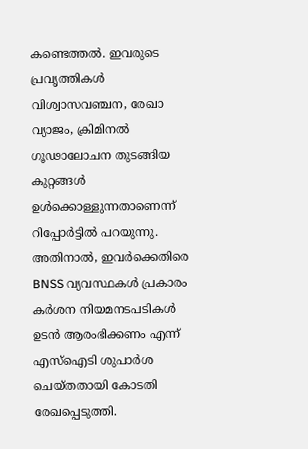കണ്ടെത്തൽ. ഇവരുടെ പ്രവൃത്തികൾ വിശ്വാസവഞ്ചന, രേഖാ വ്യാജം, ക്രിമിനൽ ഗൂഢാലോചന തുടങ്ങിയ കുറ്റങ്ങൾ ഉൾക്കൊള്ളുന്നതാണെന്ന് റിപ്പോർട്ടിൽ പറയുന്നു. അതിനാൽ, ഇവർക്കെതിരെ BNSS വ്യവസ്ഥകൾ പ്രകാരം കർശന നിയമനടപടികൾ ഉടൻ ആരംഭിക്കണം എന്ന് എസ്ഐടി ശുപാർശ ചെയ്തതായി കോടതി രേഖപ്പെടുത്തി.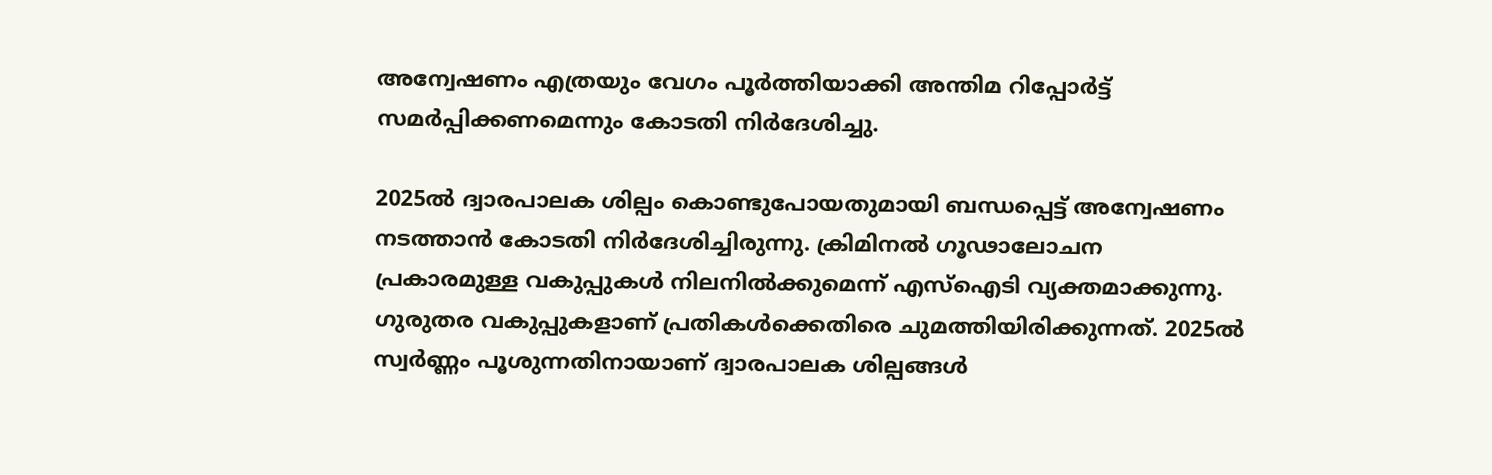അന്വേഷണം എത്രയും വേഗം പൂർത്തിയാക്കി അന്തിമ റിപ്പോർട്ട് സമർപ്പിക്കണമെന്നും കോടതി നിർദേശിച്ചു.

2025ൽ ദ്വാരപാലക ശില്പം കൊണ്ടുപോയതുമായി ബന്ധപ്പെട്ട് അന്വേഷണം നടത്താൻ കോടതി നിർദേശിച്ചിരുന്നു. ക്രിമിനൽ ഗൂഢാലോചന പ്രകാരമുള്ള വകുപ്പുകൾ നിലനിൽക്കുമെന്ന് എസ്‌ഐടി വ്യക്തമാക്കുന്നു. ഗുരുതര വകുപ്പുകളാണ് പ്രതികൾക്കെതിരെ ചുമത്തിയിരിക്കുന്നത്. 2025ൽ സ്വർണ്ണം പൂശുന്നതിനായാണ് ദ്വാരപാലക ശില്പങ്ങൾ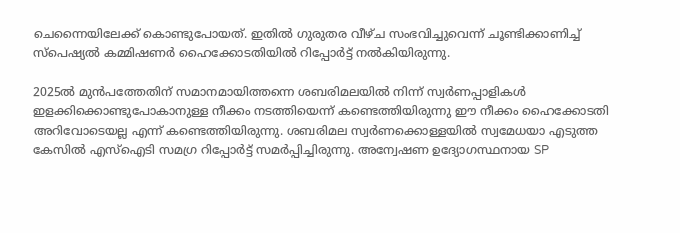ചെന്നൈയിലേക്ക് കൊണ്ടുപോയത്. ഇതിൽ ഗുരുതര വീഴ്ച സംഭവിച്ചുവെന്ന് ചൂണ്ടിക്കാണിച്ച് സ്‌പെഷ്യൽ കമ്മിഷണർ ഹൈക്കോടതിയിൽ റിപ്പോർട്ട് നൽകിയിരുന്നു.

2025ൽ മുൻപത്തേതിന് സമാനമായിത്തന്നെ ശബരിമലയിൽ നിന്ന് സ്വർണപ്പാളികൾ ഇളക്കിക്കൊണ്ടുപോകാനുള്ള നീക്കം നടത്തിയെന്ന് കണ്ടെത്തിയിരുന്നു ഈ നീക്കം ഹൈക്കോടതി അറിവോടെയല്ല എന്ന് കണ്ടെത്തിയിരുന്നു. ശബരിമല സ്വർണക്കൊള്ളയിൽ സ്വമേധയാ എടുത്ത കേസിൽ എസ്ഐടി സമഗ്ര റിപ്പോർട്ട്‌ സമർപ്പിച്ചിരുന്നു. അന്വേഷണ ഉദ്യോഗസ്ഥനായ SP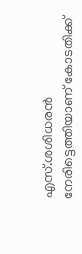എസ്.ശശിധരൻ നേരിട്ടെത്തിയാണ് കോടതിക്ക്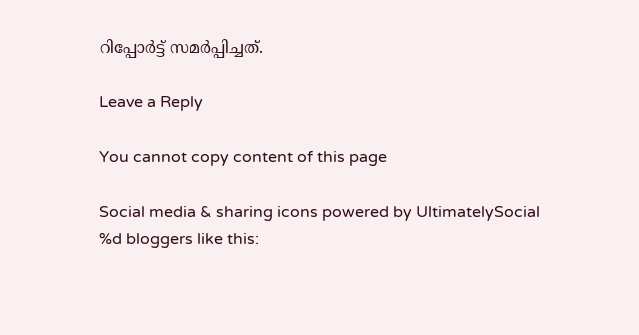റിപ്പോർട്ട് സമർപ്പിച്ചത്.

Leave a Reply

You cannot copy content of this page

Social media & sharing icons powered by UltimatelySocial
%d bloggers like this: